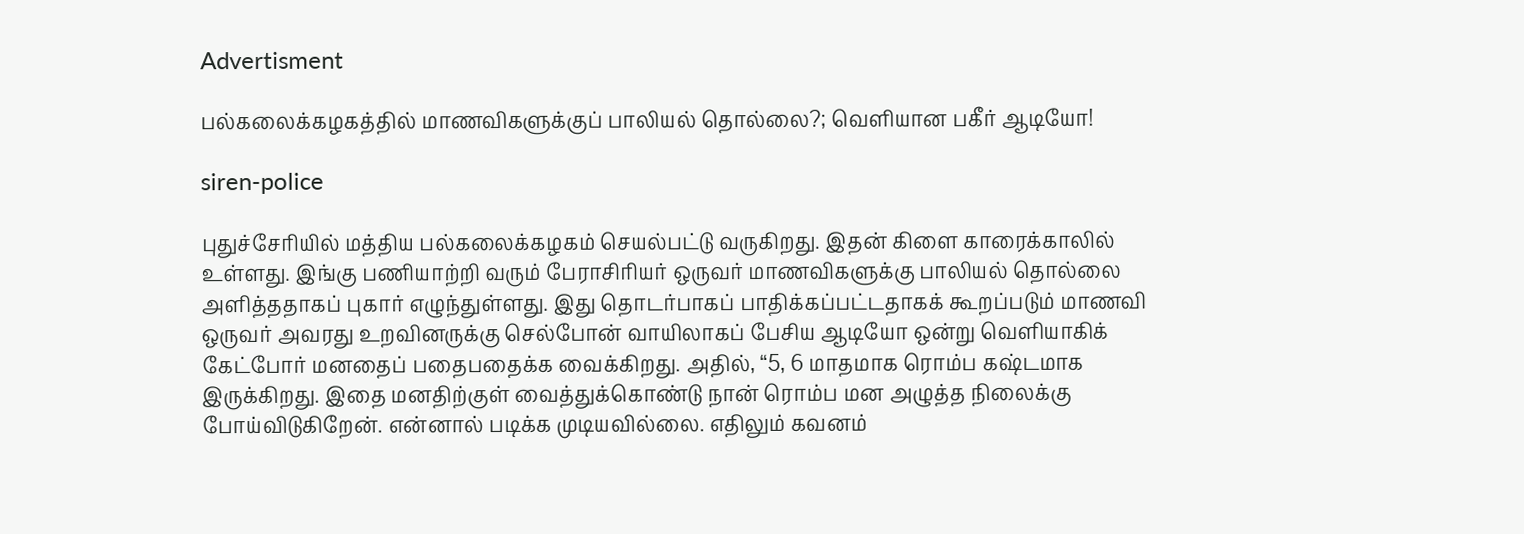Advertisment

பல்கலைக்கழகத்தில் மாணவிகளுக்குப் பாலியல் தொல்லை?; வெளியான பகீர் ஆடியோ!

siren-police

புதுச்சேரியில் மத்திய பல்கலைக்கழகம் செயல்பட்டு வருகிறது. இதன் கிளை காரைக்காலில் உள்ளது. இங்கு பணியாற்றி வரும் பேராசிரியர் ஒருவர் மாணவிகளுக்கு பாலியல் தொல்லை அளித்ததாகப் புகார் எழுந்துள்ளது. இது தொடர்பாகப் பாதிக்கப்பட்டதாகக் கூறப்படும் மாணவி ஒருவர் அவரது உறவினருக்கு செல்போன் வாயிலாகப் பேசிய ஆடியோ ஒன்று வெளியாகிக் கேட்போர் மனதைப் பதைபதைக்க வைக்கிறது. அதில், “5, 6 மாதமாக ரொம்ப கஷ்டமாக இருக்கிறது. இதை மனதிற்குள் வைத்துக்கொண்டு நான் ரொம்ப மன அழுத்த நிலைக்கு போய்விடுகிறேன். என்னால் படிக்க முடியவில்லை. எதிலும் கவனம்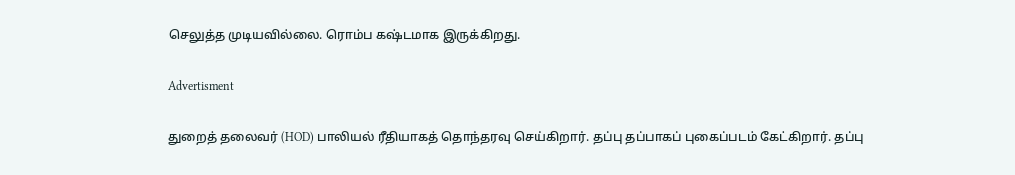செலுத்த முடியவில்லை. ரொம்ப கஷ்டமாக இருக்கிறது.

Advertisment

துறைத் தலைவர் (HOD) பாலியல் ரீதியாகத் தொந்தரவு செய்கிறார். தப்பு தப்பாகப் புகைப்படம் கேட்கிறார். தப்பு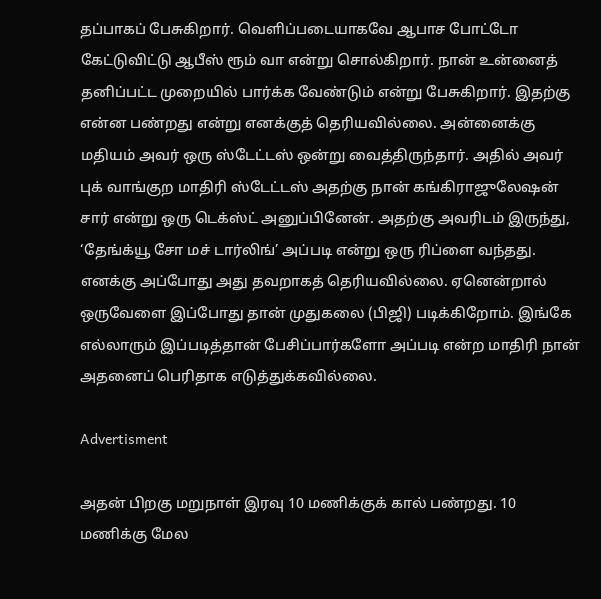தப்பாகப் பேசுகிறார். வெளிப்படையாகவே ஆபாச போட்டோ கேட்டுவிட்டு ஆபீஸ் ரூம் வா என்று சொல்கிறார். நான் உன்னைத் தனிப்பட்ட முறையில் பார்க்க வேண்டும் என்று பேசுகிறார். இதற்கு என்ன பண்றது என்று எனக்குத் தெரியவில்லை. அன்னைக்கு மதியம் அவர் ஒரு ஸ்டேட்டஸ் ஒன்று வைத்திருந்தார். அதில் அவர் புக் வாங்குற மாதிரி ஸ்டேட்டஸ் அதற்கு நான் கங்கிராஜுலேஷன் சார் என்று ஒரு டெக்ஸ்ட் அனுப்பினேன். அதற்கு அவரிடம் இருந்து, ‘தேங்க்யூ சோ மச் டார்லிங்’ அப்படி என்று ஒரு ரிப்ளை வந்தது. எனக்கு அப்போது அது தவறாகத் தெரியவில்லை. ஏனென்றால் ஒருவேளை இப்போது தான் முதுகலை (பிஜி) படிக்கிறோம். இங்கே எல்லாரும் இப்படித்தான் பேசிப்பார்களோ அப்படி என்ற மாதிரி நான் அதனைப் பெரிதாக எடுத்துக்கவில்லை.

Advertisment

அதன் பிறகு மறுநாள் இரவு 10 மணிக்குக் கால் பண்றது. 10 மணிக்கு மேல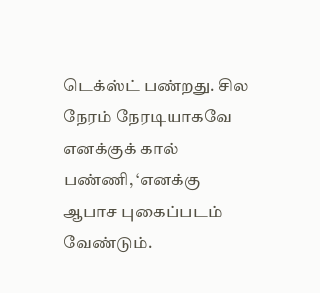டெக்ஸ்ட் பண்றது. சில நேரம் நேரடியாகவே எனக்குக் கால் பண்ணி, ‘எனக்கு ஆபாச புகைப்படம் வேண்டும்.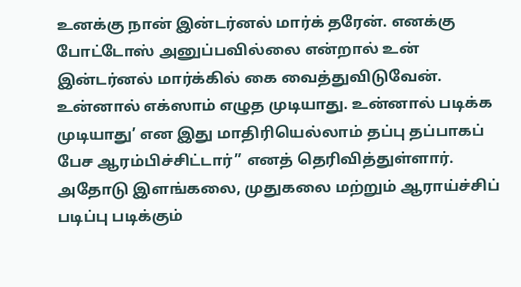உனக்கு நான் இன்டர்னல் மார்க் தரேன். எனக்கு போட்டோஸ் அனுப்பவில்லை என்றால் உன் இன்டர்னல் மார்க்கில் கை வைத்துவிடுவேன். உன்னால் எக்ஸாம் எழுத முடியாது. உன்னால் படிக்க முடியாது’ என இது மாதிரியெல்லாம் தப்பு தப்பாகப் பேச ஆரம்பிச்சிட்டார்” எனத் தெரிவித்துள்ளார். அதோடு இளங்கலை, முதுகலை மற்றும் ஆராய்ச்சிப் படிப்பு படிக்கும்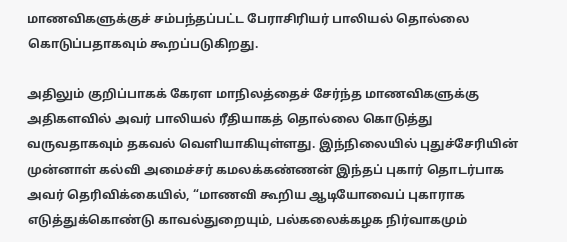மாணவிகளுக்குச் சம்பந்தப்பட்ட பேராசிரியர் பாலியல் தொல்லை கொடுப்பதாகவும் கூறப்படுகிறது.

அதிலும் குறிப்பாகக் கேரள மாநிலத்தைச் சேர்ந்த மாணவிகளுக்கு அதிகளவில் அவர் பாலியல் ரீதியாகத் தொல்லை கொடுத்து வருவதாகவும் தகவல் வெளியாகியுள்ளது. இந்நிலையில் புதுச்சேரியின் முன்னாள் கல்வி அமைச்சர் கமலக்கண்ணன் இந்தப் புகார் தொடர்பாக அவர் தெரிவிக்கையில், “மாணவி கூறிய ஆடியோவைப் புகாராக எடுத்துக்கொண்டு காவல்துறையும், பல்கலைக்கழக நிர்வாகமும்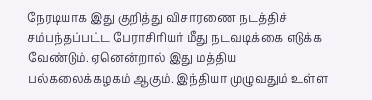நேரடியாக இது குறித்து விசாரணை நடத்திச் சம்பந்தப்பட்ட பேராசிரியர் மீது நடவடிக்கை எடுக்க வேண்டும். ஏனென்றால் இது மத்திய பல்கலைக்கழகம் ஆகும். இந்தியா முழுவதும் உள்ள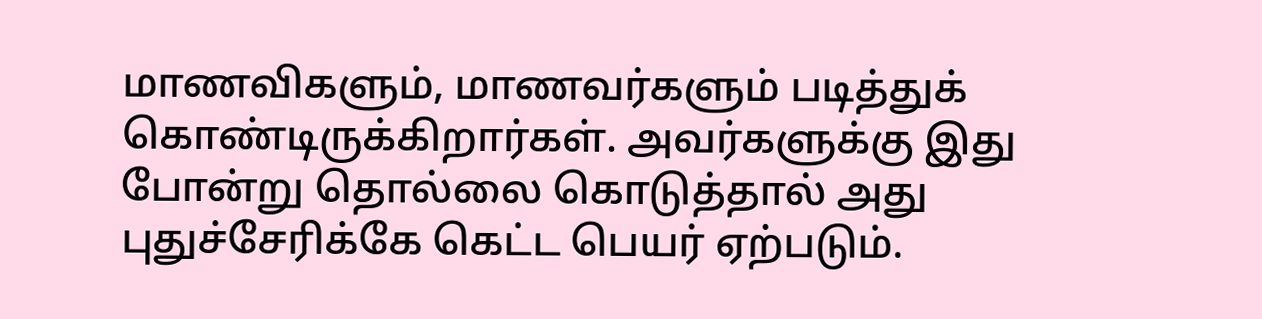மாணவிகளும், மாணவர்களும் படித்துக் கொண்டிருக்கிறார்கள். அவர்களுக்கு இது போன்று தொல்லை கொடுத்தால் அது புதுச்சேரிக்கே கெட்ட பெயர் ஏற்படும்.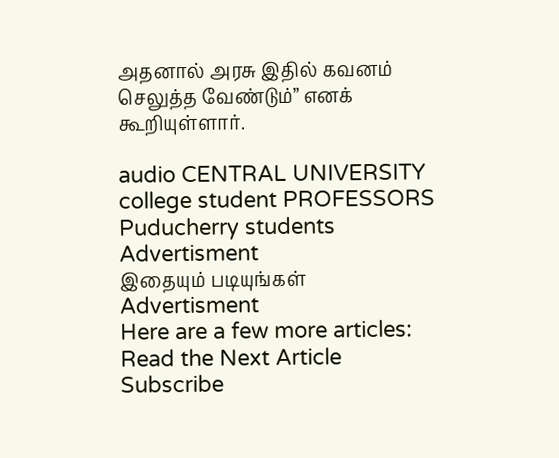அதனால் அரசு இதில் கவனம் செலுத்த வேண்டும்” எனக் கூறியுள்ளார்.

audio CENTRAL UNIVERSITY college student PROFESSORS Puducherry students
Advertisment
இதையும் படியுங்கள்
Advertisment
Here are a few more articles:
Read the Next Article
Subscribe